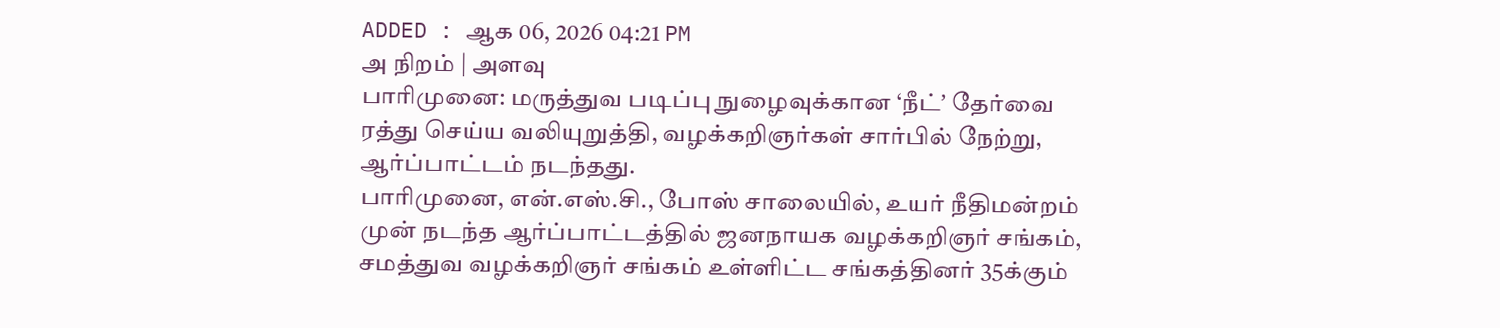ADDED : ஆக 06, 2026 04:21 PM
அ நிறம் | அளவு
பாரிமுனை: மருத்துவ படிப்பு நுழைவுக்கான ‘நீட்ʼ தேர்வை ரத்து செய்ய வலியுறுத்தி, வழக்கறிஞர்கள் சார்பில் நேற்று, ஆர்ப்பாட்டம் நடந்தது.
பாரிமுனை, என்.எஸ்.சி., போஸ் சாலையில், உயர் நீதிமன்றம் முன் நடந்த ஆர்ப்பாட்டத்தில் ஜனநாயக வழக்கறிஞர் சங்கம், சமத்துவ வழக்கறிஞர் சங்கம் உள்ளிட்ட சங்கத்தினர் 35க்கும்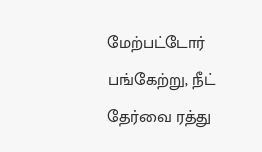மேற்பட்டோர் பங்கேற்று, நீட் தேர்வை ரத்து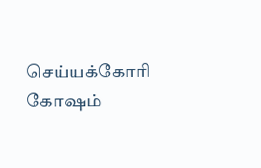செய்யக்கோரி கோஷம்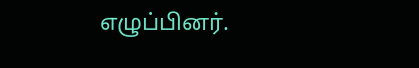எழுப்பினர்.